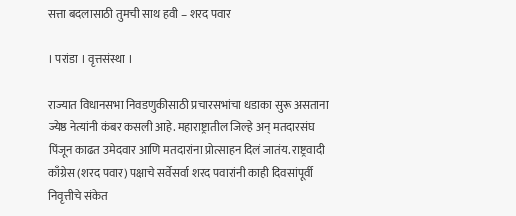सत्ता बदलासाठी तुमची साथ हवी – शरद पवार

। परांडा । वृत्तसंस्था ।

राज्यात विधानसभा निवडणुकीसाठी प्रचारसभांचा धडाका सुरू असताना ज्येष्ठ नेत्यांनी कंबर कसली आहे. महाराष्ट्रातील जिल्हे अन् मतदारसंघ पिंजून काढत उमेदवार आणि मतदारांना प्रोत्साहन दिलं जातंय. राष्ट्रवादी काँग्रेस (शरद पवार) पक्षाचे सर्वेसर्वा शरद पवारांनी काही दिवसांपूर्वी निवृत्तीचे संकेत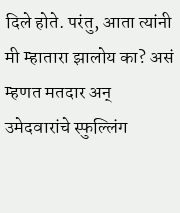दिले होते. परंतु, आता त्यांनी मी म्हातारा झालोय का? असं म्हणत मतदार अन् उमेदवारांचे स्फुल्लिंग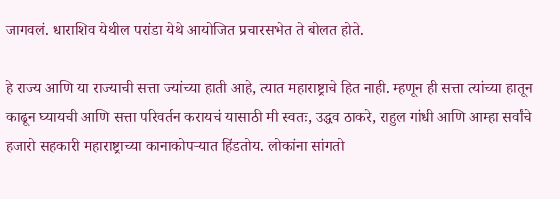जागवलं. धाराशिव येथील परांडा येथे आयोजित प्रचारसभेत ते बोलत होते.

हे राज्य आणि या राज्याची सत्ता ज्यांच्या हाती आहे, त्यात महाराष्ट्राचे हित नाही. म्हणून ही सत्ता त्यांच्या हातून काढून घ्यायची आणि सत्ता परिवर्तन करायचं यासाठी मी स्वतः, उद्धव ठाकरे, राहुल गांधी आणि आम्हा सर्वांचे हजारो सहकारी महाराष्ट्राच्या कानाकोपर्‍यात हिंडतोय. लोकांना सांगतो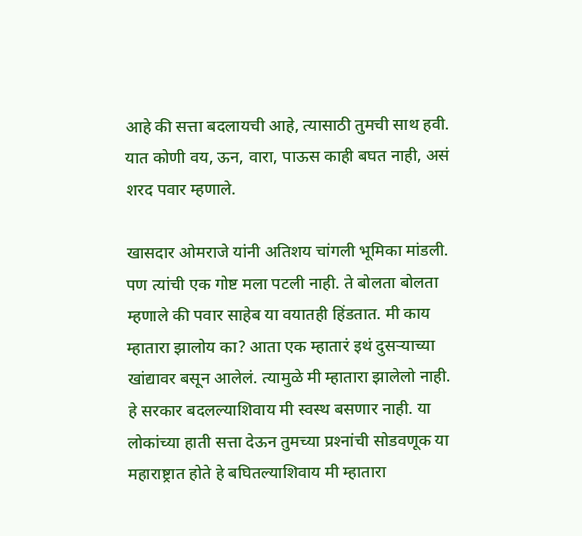आहे की सत्ता बदलायची आहे, त्यासाठी तुमची साथ हवी. यात कोणी वय, ऊन, वारा, पाऊस काही बघत नाही, असं शरद पवार म्हणाले.

खासदार ओमराजे यांनी अतिशय चांगली भूमिका मांडली. पण त्यांची एक गोष्ट मला पटली नाही. ते बोलता बोलता म्हणाले की पवार साहेब या वयातही हिंडतात. मी काय म्हातारा झालोय का? आता एक म्हातारं इथं दुसर्‍याच्या खांद्यावर बसून आलेलं. त्यामुळे मी म्हातारा झालेलो नाही. हे सरकार बदलल्याशिवाय मी स्वस्थ बसणार नाही. या लोकांच्या हाती सत्ता देऊन तुमच्या प्रश्‍नांची सोडवणूक या महाराष्ट्रात होते हे बघितल्याशिवाय मी म्हातारा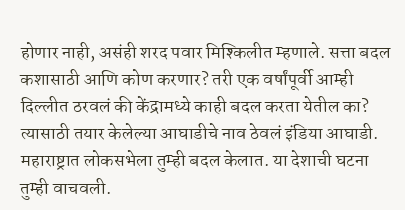होणार नाही, असंही शरद पवार मिश्किलीत म्हणाले. सत्ता बदल कशासाठी आणि कोण करणार? तरी एक वर्षांपूर्वी आम्ही दिल्लीत ठरवलं की केंद्रामध्ये काही बदल करता येतील का? त्यासाठी तयार केलेल्या आघाडीचे नाव ठेवलं इंडिया आघाडी. महाराष्ट्रात लोकसभेला तुम्ही बदल केलात. या देशाची घटना तुम्ही वाचवली.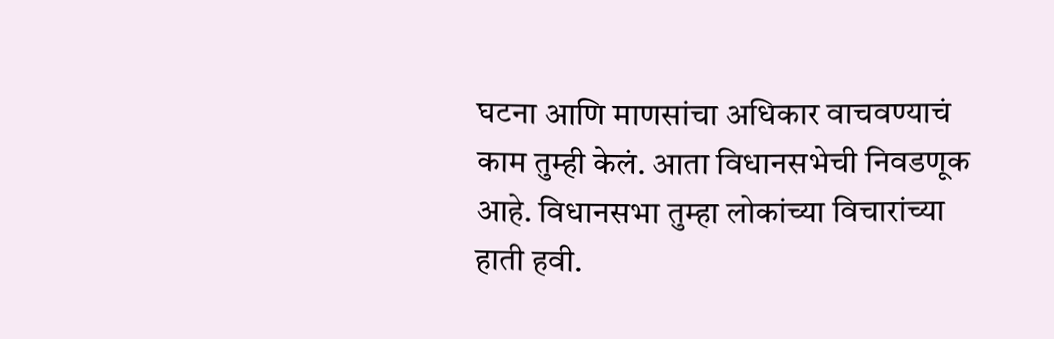घटना आणि माणसांचा अधिकार वाचवण्याचं काम तुम्ही केलं. आता विधानसभेची निवडणूक आहे. विधानसभा तुम्हा लोकांच्या विचारांच्या हाती हवी.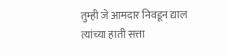तुम्ही जे आमदार निवडून द्याल त्यांच्या हाती सत्ता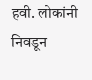हवी. लोकांनी निवडून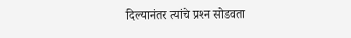दिल्यानंतर त्यांचे प्रश्‍न सोडवता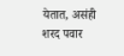येतात, असंही शरद पवार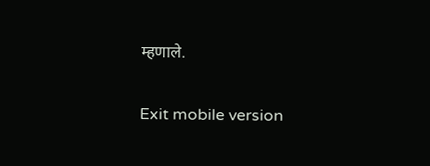म्हणाले.

Exit mobile version